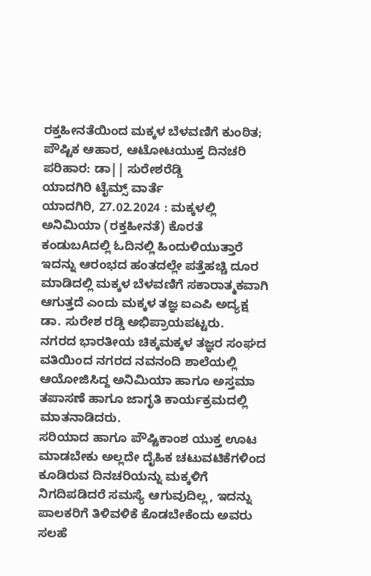ರಕ್ತಹೀನತೆಯಿಂದ ಮಕ್ಕಳ ಬೆಳವಣಿಗೆ ಕುಂಠಿತ; ಪೌಷ್ಟಿಕ ಆಹಾರ, ಆಟೋಟಯುಕ್ತ ದಿನಚರಿ ಪರಿಹಾರ: ಡಾ|| ಸುರೇಶರೆಡ್ಡಿ
ಯಾದಗಿರಿ ಟೈಮ್ಸ್ ವಾರ್ತೆ
ಯಾದಗಿರಿ, 27.02.2024 : ಮಕ್ಕಳಲ್ಲಿ ಅನಿಮಿಯಾ (ರಕ್ತಹೀನತೆ) ಕೊರತೆ ಕಂಡುಬAದಲ್ಲಿ ಓದಿನಲ್ಲಿ ಹಿಂದುಳಿಯುತ್ತಾರೆ ಇದನ್ನು ಆರಂಭದ ಹಂತದಲ್ಲೇ ಪತ್ತೆಹಚ್ಚಿ ದೂರ ಮಾಡಿದಲ್ಲಿ ಮಕ್ಕಳ ಬೆಳವಣಿಗೆ ಸಕಾರಾತ್ಮಕವಾಗಿ ಆಗುತ್ತದೆ ಎಂದು ಮಕ್ಕಳ ತಜ್ಞ ಐಎಪಿ ಅದ್ಯಕ್ಷ ಡಾ. ಸುರೇಶ ರಡ್ಡಿ ಅಭಿಪ್ರಾಯಪಟ್ಟರು.
ನಗರದ ಭಾರತೀಯ ಚಿಕ್ಕಮಕ್ಕಳ ತಜ್ಞರ ಸಂಘದ ವತಿಯಿಂದ ನಗರದ ನವನಂದಿ ಶಾಲೆಯಲ್ಲಿ ಆಯೋಜಿಸಿದ್ದ ಅನಿಮಿಯಾ ಹಾಗೂ ಅಸ್ತಮಾ ತಪಾಸಣೆ ಹಾಗೂ ಜಾಗೃತಿ ಕಾರ್ಯಕ್ರಮದಲ್ಲಿ ಮಾತನಾಡಿದರು.
ಸರಿಯಾದ ಹಾಗೂ ಪೌಷ್ಟಿಕಾಂಶ ಯುಕ್ತ ಊಟ ಮಾಡಬೇಕು ಅಲ್ಲದೇ ದೈಹಿಕ ಚಟುವಟಿಕೆಗಳಿಂದ ಕೂಡಿರುವ ದಿನಚರಿಯನ್ನು ಮಕ್ಕಳಿಗೆ ನಿಗದಿಪಡಿದರೆ ಸಮಸ್ಯೆ ಆಗುವುದಿಲ್ಲ, ಇದನ್ನು ಪಾಲಕರಿಗೆ ತಿಳಿವಳಿಕೆ ಕೊಡಬೇಕೆಂದು ಅವರು ಸಲಹೆ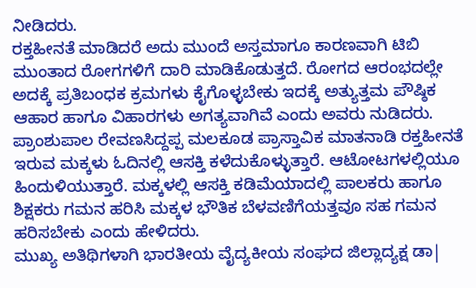ನೀಡಿದರು.
ರಕ್ತಹೀನತೆ ಮಾಡಿದರೆ ಅದು ಮುಂದೆ ಅಸ್ತಮಾಗೂ ಕಾರಣವಾಗಿ ಟಿಬಿ ಮುಂತಾದ ರೋಗಗಳಿಗೆ ದಾರಿ ಮಾಡಿಕೊಡುತ್ತದೆ. ರೋಗದ ಆರಂಭದಲ್ಲೇ ಅದಕ್ಕೆ ಪ್ರತಿಬಂಧಕ ಕ್ರಮಗಳು ಕೈಗೊಳ್ಳಬೇಕು ಇದಕ್ಕೆ ಅತ್ಯುತ್ತಮ ಪೌಷ್ಠಿಕ ಆಹಾರ ಹಾಗೂ ವಿಹಾರಗಳು ಅಗತ್ಯವಾಗಿವೆ ಎಂದು ಅವರು ನುಡಿದರು.
ಪ್ರಾಂಶುಪಾಲ ರೇವಣಸಿದ್ದಪ್ಪ ಮಲಕೂಡ ಪ್ರಾಸ್ತಾವಿಕ ಮಾತನಾಡಿ ರಕ್ತಹೀನತೆ ಇರುವ ಮಕ್ಕಳು ಓದಿನಲ್ಲಿ ಆಸಕ್ತಿ ಕಳೆದುಕೊಳ್ಳುತ್ತಾರೆ. ಆಟೋಟಗಳಲ್ಲಿಯೂ ಹಿಂದುಳಿಯುತ್ತಾರೆ. ಮಕ್ಕಳಲ್ಲಿ ಆಸಕ್ತಿ ಕಡಿಮೆಯಾದಲ್ಲಿ ಪಾಲಕರು ಹಾಗೂ ಶಿಕ್ಷಕರು ಗಮನ ಹರಿಸಿ ಮಕ್ಕಳ ಭೌತಿಕ ಬೆಳವಣಿಗೆಯತ್ತವೂ ಸಹ ಗಮನ ಹರಿಸಬೇಕು ಎಂದು ಹೇಳಿದರು.
ಮುಖ್ಯ ಅತಿಥಿಗಳಾಗಿ ಭಾರತೀಯ ವೈದ್ಯಕೀಯ ಸಂಘದ ಜಿಲ್ಲಾದ್ಯಕ್ಷ ಡಾ|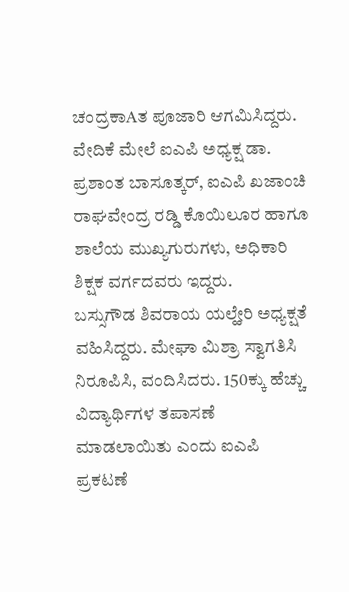ಚಂದ್ರಕಾAತ ಪೂಜಾರಿ ಆಗಮಿಸಿದ್ದರು. ವೇದಿಕೆ ಮೇಲೆ ಐಎಪಿ ಅಧ್ಯಕ್ಷ ಡಾ. ಪ್ರಶಾಂತ ಬಾಸೂತ್ಕರ್, ಐಎಪಿ ಖಜಾಂಚಿ ರಾಘವೇಂದ್ರ ರಡ್ಡಿ ಕೊಯಿಲೂರ ಹಾಗೂ ಶಾಲೆಯ ಮುಖ್ಯಗುರುಗಳು, ಅಧಿಕಾರಿ ಶಿಕ್ಷಕ ವರ್ಗದವರು ಇದ್ದರು.
ಬಸ್ಸುಗೌಡ ಶಿವರಾಯ ಯಲ್ಹೇರಿ ಅಧ್ಯಕ್ಷತೆ ವಹಿಸಿದ್ದರು. ಮೇಘಾ ಮಿಶ್ರಾ ಸ್ವಾಗತಿಸಿ ನಿರೂಪಿಸಿ, ವಂದಿಸಿದರು. 150ಕ್ಕು ಹೆಚ್ಚು ವಿದ್ಯಾರ್ಥಿಗಳ ತಪಾಸಣೆ ಮಾಡಲಾಯಿತು ಎಂದು ಐಎಪಿ ಪ್ರಕಟಣೆ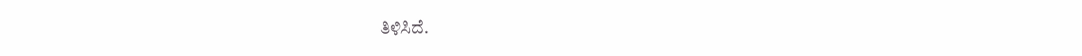ತಿಳಿಸಿದೆ.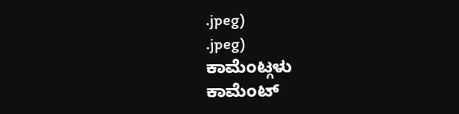.jpeg)
.jpeg)
ಕಾಮೆಂಟ್ಗಳು
ಕಾಮೆಂಟ್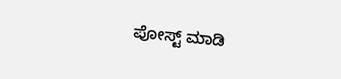ಪೋಸ್ಟ್ ಮಾಡಿ